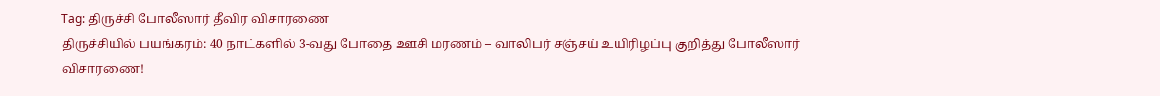Tag: திருச்சி போலீஸார் தீவிர விசாரணை
திருச்சியில் பயங்கரம்: 40 நாட்களில் 3-வது போதை ஊசி மரணம் – வாலிபர் சஞ்சய் உயிரிழப்பு குறித்து போலீஸார் விசாரணை!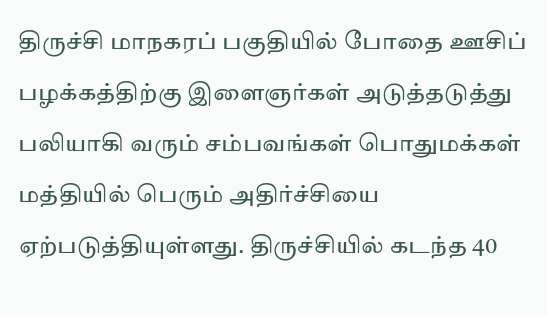திருச்சி மாநகரப் பகுதியில் போதை ஊசிப் பழக்கத்திற்கு இளைஞர்கள் அடுத்தடுத்து பலியாகி வரும் சம்பவங்கள் பொதுமக்கள் மத்தியில் பெரும் அதிர்ச்சியை ஏற்படுத்தியுள்ளது. திருச்சியில் கடந்த 40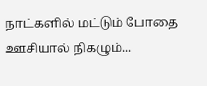நாட்களில் மட்டும் போதை ஊசியால் நிகழும்...